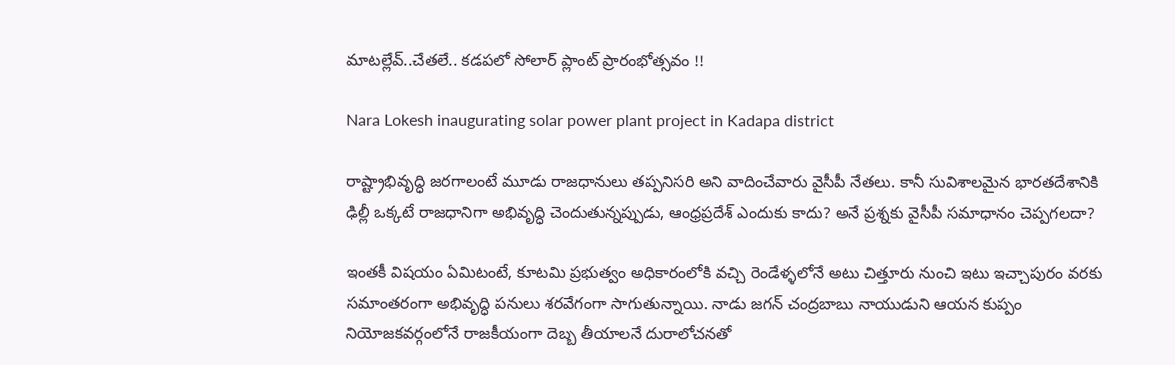మాటల్లేవ్..చేతలే.. కడపలో సోలార్ ప్లాంట్ ప్రారంభోత్సవం !!

Nara Lokesh inaugurating solar power plant project in Kadapa district

రాష్ట్రాభివృద్ధి జరగాలంటే మూడు రాజధానులు తప్పనిసరి అని వాదించేవారు వైసీపీ నేతలు. కానీ సువిశాలమైన భారతదేశానికి ఢిల్లీ ఒక్కటే రాజధానిగా అభివృద్ధి చెందుతున్నప్పుడు, ఆంధ్రప్రదేశ్‌ ఎందుకు కాదు? అనే ప్రశ్నకు వైసీపీ సమాధానం చెప్పగలదా?

ఇంతకీ విషయం ఏమిటంటే, కూటమి ప్రభుత్వం అధికారంలోకి వచ్చి రెండేళ్ళలోనే అటు చిత్తూరు నుంచి ఇటు ఇచ్చాపురం వరకు సమాంతరంగా అభివృద్ధి పనులు శరవేగంగా సాగుతున్నాయి. నాడు జగన్‌ చంద్రబాబు నాయుడుని ఆయన కుప్పం నియోజకవర్గంలోనే రాజకీయంగా దెబ్బ తీయాలనే దురాలోచనతో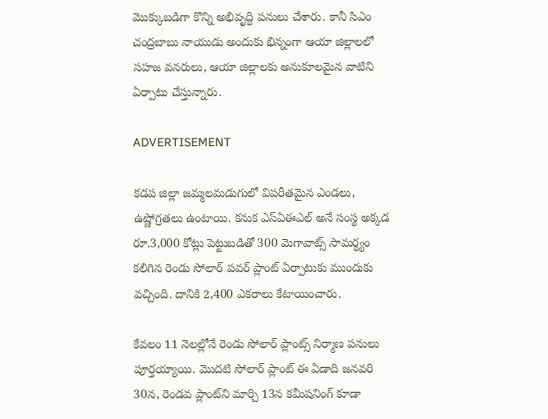మొక్కుబడిగా కొన్ని అభివృద్ధి పనులు చేశారు. కానీ సిఎం చంద్రబాబు నాయుడు అందుకు భిన్నంగా ఆయా జిల్లాలలో సహజ వనరులు, ఆయా జిల్లాలకు అనుకూలమైన వాటిని ఏర్పాటు చేస్తున్నారు.

ADVERTISEMENT

కడప జిల్లా జమ్మలమడుగులో విపరీతమైన ఎండలు, ఉష్ణోగ్రతలు ఉంటాయి. కనుక ఎస్ఏఈఎల్ అనే సంస్థ అక్కడ రూ.3,000 కోట్లు పెట్టుబడితో 300 మెగావాట్స్ సామర్ధ్యం కలిగిన రెండు సోలార్ పవర్ ప్లాంట్ ఏర్పాటుకు ముందుకు వచ్చింది. దానికి 2,400 ఎకరాలు కేటాయించారు.

కేవలం 11 నెలల్లోనే రెండు సోలార్ ప్లాంట్స్ నిర్మాణ పనులు పూర్తయ్యాయి. మొదటి సోలార్ ప్లాంట్ ఈ ఏడాది జనవరి 30న, రెండవ ప్లాంట్‌ని మార్చి 13న కమీషనింగ్ కూడా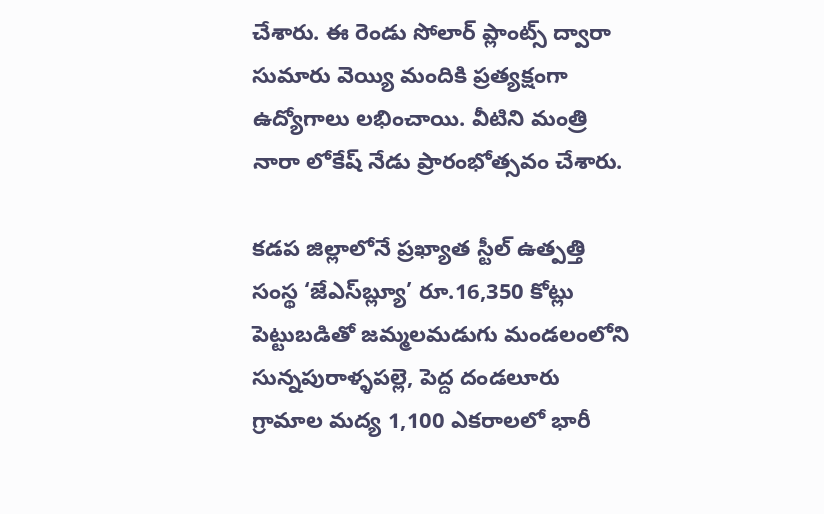చేశారు. ఈ రెండు సోలార్ ప్లాంట్స్ ద్వారా సుమారు వెయ్యి మందికి ప్రత్యక్షంగా ఉద్యోగాలు లభించాయి. వీటిని మంత్రి నారా లోకేష్‌ నేడు ప్రారంభోత్సవం చేశారు.

కడప జిల్లాలోనే ప్రఖ్యాత స్టీల్ ఉత్పత్తి సంస్థ ‘జేఎస్‌బ్ల్యూ’ రూ.16,350 కోట్లు పెట్టుబడితో జమ్మలమడుగు మండలంలోని సున్నపురాళ్ళపల్లె, పెద్ద దండలూరు గ్రామాల మద్య 1,100 ఎకరాలలో భారీ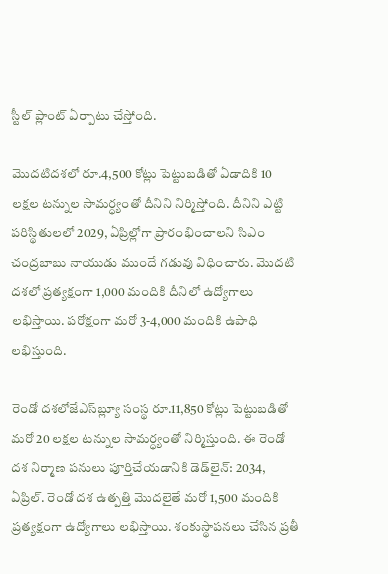స్టీల్ ప్లాంట్‌ ఏర్పాటు చేస్తోంది.

మొదటిదశలో రూ.4,500 కోట్లు పెట్టుబడితో ఏడాదికి 10 లక్షల టన్నుల సామర్ధ్యంతో దీనిని నిర్మిస్తోంది. దీనిని ఎట్టి పరిస్థితులలో 2029, ఏప్రిల్లోగా ప్రారంభించాలని సిఎం చంద్రబాబు నాయుడు ముందే గడువు విధించారు. మొదటి దశలో ప్రత్యక్షంగా 1,000 మందికి దీనిలో ఉద్యోగాలు లభిస్తాయి. పరోక్షంగా మరో 3-4,000 మందికి ఉపాధి లభిస్తుంది.

రెండో దశలోజేఎస్‌బ్ల్యూ సంస్థ రూ.11,850 కోట్లు పెట్టుబడితో మరో 20 లక్షల టన్నుల సామర్ధ్యంతో నిర్మిస్తుంది. ఈ రెండో దశ నిర్మాణ పనులు పూర్తిచేయడానికి డెడ్‌లైన్: 2034, ఏప్రిల్‌. రెండో దశ ఉత్పత్తి మొదలైతే మరో 1,500 మందికి ప్రత్యక్షంగా ఉద్యోగాలు లభిస్తాయి. శంకుస్థాపనలు చేసిన ప్రతీ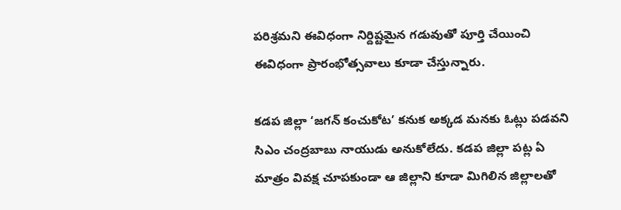పరిశ్రమని ఈవిధంగా నిర్దిష్టమైన గడువుతో పూర్తి చేయించి ఈవిధంగా ప్రారంభోత్సవాలు కూడా చేస్తున్నారు.

కడప జిల్లా ‘జగన్‌ కంచుకోట’ కనుక అక్కడ మనకు ఓట్లు పడవని సిఎం చంద్రబాబు నాయుడు అనుకోలేదు. కడప జిల్లా పట్ల ఏ మాత్రం వివక్ష చూపకుండా ఆ జిల్లాని కూడా మిగిలిన జిల్లాలతో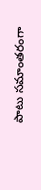పాటు సమాంతరంగా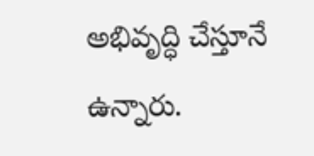అభివృద్ధి చేస్తూనే ఉన్నారు.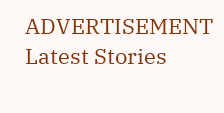ADVERTISEMENT
Latest Stories